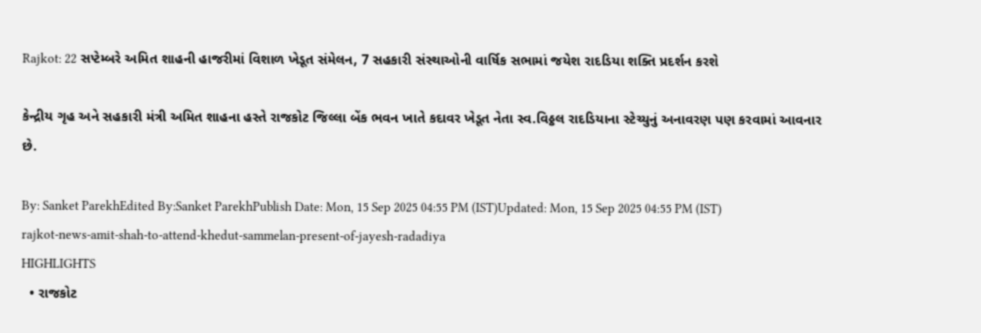Rajkot: 22 સપ્ટેમ્બરે અમિત શાહની હાજરીમાં વિશાળ ખેડૂત સંમેલન, 7 સહકારી સંસ્થાઓની વાર્ષિક સભામાં જયેશ રાદડિયા શક્તિ પ્રદર્શન કરશે

કેન્દ્રીય ગૃહ અને સહકારી મંત્રી અમિત શાહના હસ્તે રાજકોટ જિલ્લા બેંક ભવન ખાતે કદાવર ખેડૂત નેતા સ્વ.વિઠ્ઠલ રાદડિયાના સ્ટેચ્યુનું અનાવરણ પણ કરવામાં આવનાર છે.

By: Sanket ParekhEdited By:Sanket ParekhPublish Date: Mon, 15 Sep 2025 04:55 PM (IST)Updated: Mon, 15 Sep 2025 04:55 PM (IST)
rajkot-news-amit-shah-to-attend-khedut-sammelan-present-of-jayesh-radadiya
HIGHLIGHTS
  • રાજકોટ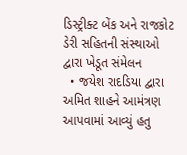ડિસ્ટ્રીક્ટ બેંક અને રાજકોટ ડેરી સહિતની સંસ્થાઓ દ્વારા ખેડૂત સંમેલન
  • જયેશ રાદડિયા દ્વારા અમિત શાહને આમંત્રણ આપવામાં આવ્યું હતુ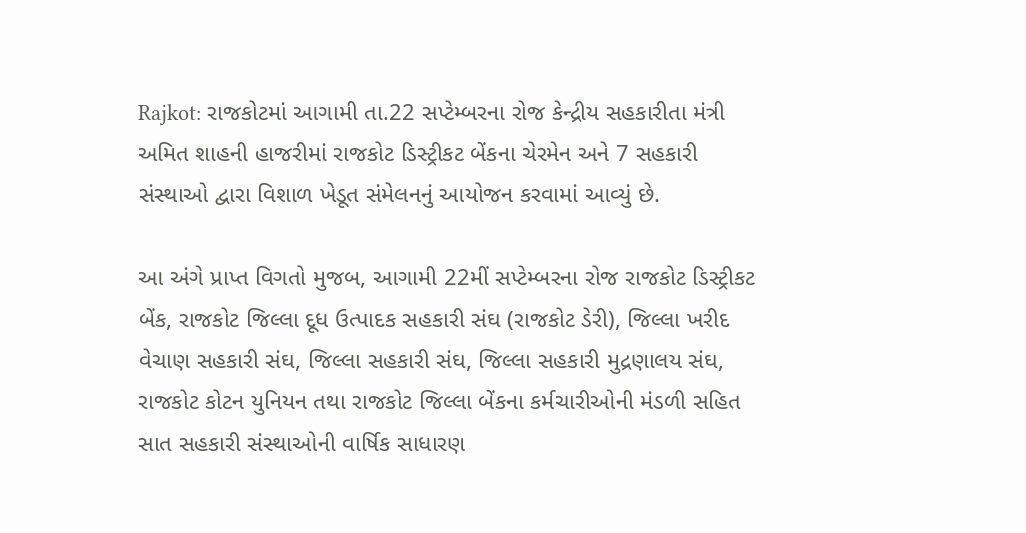Rajkot: રાજકોટમાં આગામી તા.22 સપ્ટેમ્બરના રોજ કેન્દ્રીય સહકારીતા મંત્રી અમિત શાહની હાજરીમાં રાજકોટ ડિસ્ટ્રીકટ બેંકના ચેરમેન અને 7 સહકારી સંસ્થાઓ દ્વારા વિશાળ ખેડૂત સંમેલનનું આયોજન કરવામાં આવ્યું છે.

આ અંગે પ્રાપ્ત વિગતો મુજબ, આગામી 22મીં સપ્ટેમ્બરના રોજ રાજકોટ ડિસ્ટ્રીકટ બેંક, રાજકોટ જિલ્લા દૂધ ઉત્પાદક સહકારી સંઘ (રાજકોટ ડેરી), જિલ્લા ખરીદ વેચાણ સહકારી સંઘ, જિલ્લા સહકારી સંઘ, જિલ્લા સહકારી મુદ્રણાલય સંઘ, રાજકોટ કોટન યુનિયન તથા રાજકોટ જિલ્લા બેંકના કર્મચારીઓની મંડળી સહિત સાત સહકારી સંસ્થાઓની વાર્ષિક સાધારણ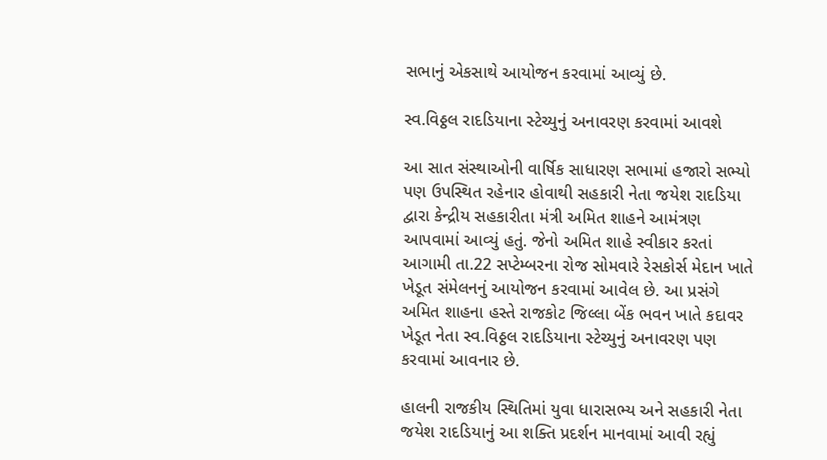સભાનું એકસાથે આયોજન કરવામાં આવ્યું છે.

સ્વ.વિઠ્ઠલ રાદડિયાના સ્ટેચ્યુનું અનાવરણ કરવામાં આવશે

આ સાત સંસ્થાઓની વાર્ષિક સાધારણ સભામાં હજારો સભ્યો પણ ઉપસ્થિત રહેનાર હોવાથી સહકારી નેતા જયેશ રાદડિયા દ્વારા કેન્દ્રીય સહકારીતા મંત્રી અમિત શાહને આમંત્રણ આપવામાં આવ્યું હતું. જેનો અમિત શાહે સ્વીકાર કરતાં આગામી તા.22 સપ્ટેમ્બરના રોજ સોમવારે રેસકોર્સ મેદાન ખાતે ખેડૂત સંમેલનનું આયોજન કરવામાં આવેલ છે. આ પ્રસંગે અમિત શાહના હસ્તે રાજકોટ જિલ્લા બેંક ભવન ખાતે કદાવર ખેડૂત નેતા સ્વ.વિઠ્ઠલ રાદડિયાના સ્ટેચ્યુનું અનાવરણ પણ કરવામાં આવનાર છે.

હાલની રાજકીય સ્થિતિમાં યુવા ધારાસભ્ય અને સહકારી નેતા જયેશ રાદડિયાનું આ શક્તિ પ્રદર્શન માનવામાં આવી રહ્યું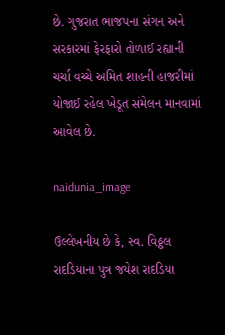છે. ગુજરાત ભાજપના સંગન અને સરકારમાં ફેરફારો તોળાઈ રહ્યાની ચર્ચા વચ્ચે અમિત શાહની હાજરીમાં યોજાઈ રહેલ ખેડૂત સંમેલન માનવામાં આવેલ છે.

naidunia_image

ઉલ્લેખનીય છે કે, સ્વ. વિઠ્ઠલ રાદડિયાના પુત્ર જયેશ રાદડિયા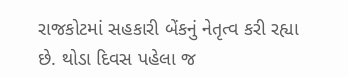રાજકોટમાં સહકારી બેંકનું નેતૃત્વ કરી રહ્યા છે. થોડા દિવસ પહેલા જ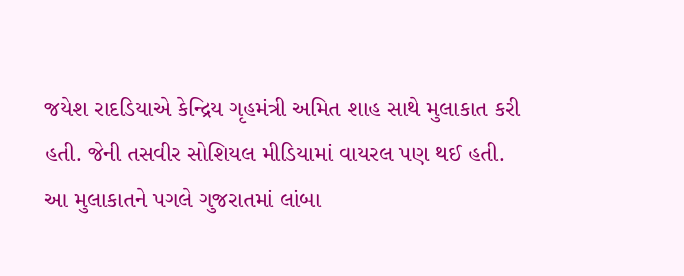જયેશ રાદડિયાએ કેન્દ્રિય ગૃહમંત્રી અમિત શાહ સાથે મુલાકાત કરી હતી. જેની તસવીર સોશિયલ મીડિયામાં વાયરલ પણ થઈ હતી. આ મુલાકાતને પગલે ગુજરાતમાં લાંબા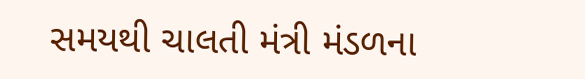સમયથી ચાલતી મંત્રી મંડળના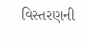વિસ્તરણની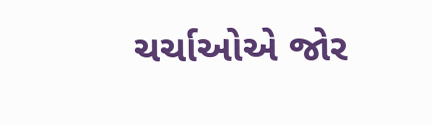ચર્ચાઓએ જોર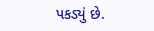પકડ્યું છે.